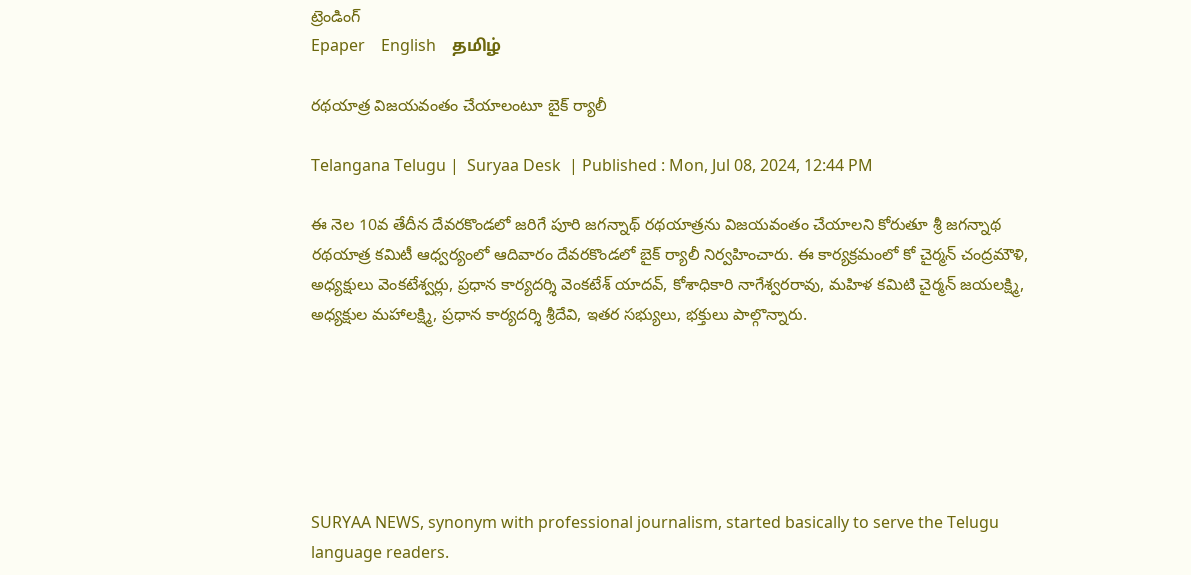ట్రెండింగ్
Epaper    English    தமிழ்

రథయాత్ర విజయవంతం చేయాలంటూ బైక్ ర్యాలీ

Telangana Telugu |  Suryaa Desk  | Published : Mon, Jul 08, 2024, 12:44 PM

ఈ నెల 10వ తేదీన దేవరకొండలో జరిగే పూరి జగన్నాథ్ రథయాత్రను విజయవంతం చేయాలని కోరుతూ శ్రీ జగన్నాథ రథయాత్ర కమిటీ ఆధ్వర్యంలో ఆదివారం దేవరకొండలో బైక్ ర్యాలీ నిర్వహించారు. ఈ కార్యక్రమంలో కో చైర్మన్ చంద్రమౌళి, అధ్యక్షులు వెంకటేశ్వర్లు, ప్రధాన కార్యదర్శి వెంకటేశ్ యాదవ్, కోశాధికారి నాగేశ్వరరావు, మహిళ కమిటి చైర్మన్ జయలక్ష్మి, అధ్యక్షుల మహాలక్ష్మి, ప్రధాన కార్యదర్శి శ్రీదేవి, ఇతర సభ్యులు, భక్తులు పాల్గొన్నారు.






SURYAA NEWS, synonym with professional journalism, started basically to serve the Telugu language readers.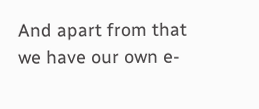And apart from that we have our own e-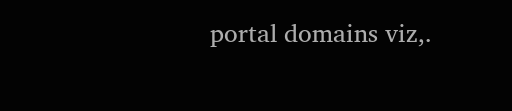portal domains viz,.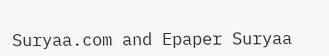Suryaa.com and Epaper Suryaa